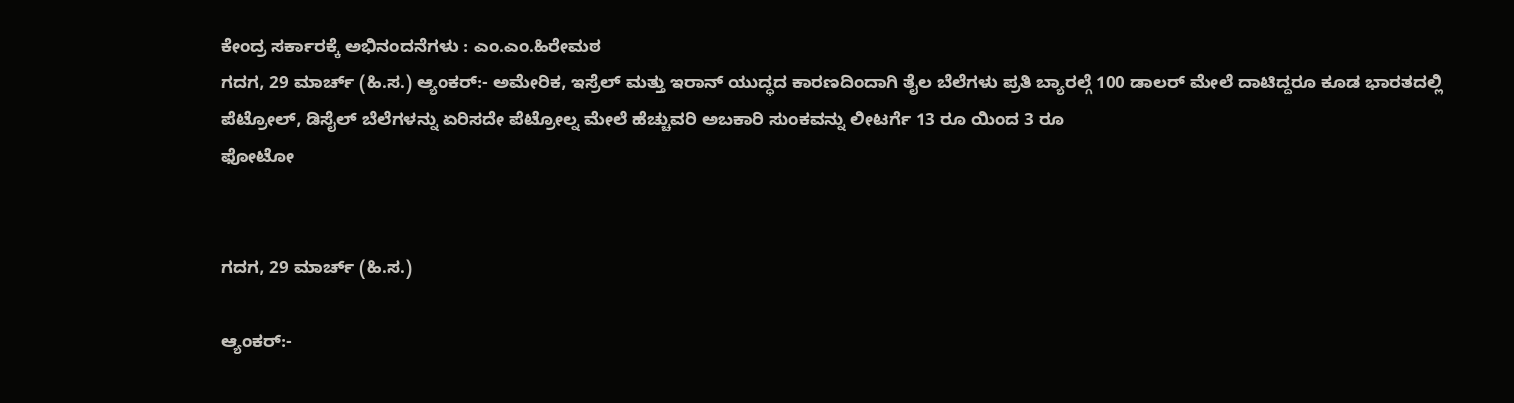ಕೇಂದ್ರ ಸರ್ಕಾರಕ್ಕೆ ಅಭಿನಂದನೆಗಳು : ಎಂ.ಎಂ.ಹಿರೇಮಠ
ಗದಗ, 29 ಮಾರ್ಚ್ (ಹಿ.ಸ.) ಆ್ಯಂಕರ್:- ಅಮೇರಿಕ, ಇಸ್ರೆಲ್ ಮತ್ತು ಇರಾನ್ ಯುದ್ಧದ ಕಾರಣದಿಂದಾಗಿ ತೈಲ ಬೆಲೆಗಳು ಪ್ರತಿ ಬ್ಯಾರಲ್ಗೆ 100 ಡಾಲರ್ ಮೇಲೆ ದಾಟಿದ್ದರೂ ಕೂಡ ಭಾರತದಲ್ಲಿ ಪೆಟ್ರೋಲ್, ಡಿಸೈಲ್ ಬೆಲೆಗಳನ್ನು ಏರಿಸದೇ ಪೆಟ್ರೋಲ್ನ ಮೇಲೆ ಹೆಚ್ಚುವರಿ ಅಬಕಾರಿ ಸುಂಕವನ್ನು ಲೀಟರ್ಗೆ 13 ರೂ ಯಿಂದ 3 ರೂ
ಫೋಟೋ


ಗದಗ, 29 ಮಾರ್ಚ್ (ಹಿ.ಸ.)

ಆ್ಯಂಕರ್:-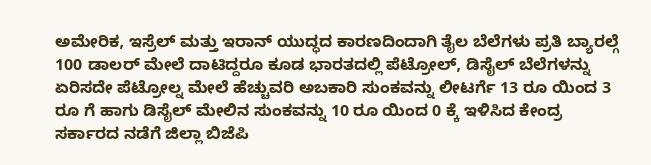ಅಮೇರಿಕ, ಇಸ್ರೆಲ್ ಮತ್ತು ಇರಾನ್ ಯುದ್ಧದ ಕಾರಣದಿಂದಾಗಿ ತೈಲ ಬೆಲೆಗಳು ಪ್ರತಿ ಬ್ಯಾರಲ್ಗೆ 100 ಡಾಲರ್ ಮೇಲೆ ದಾಟಿದ್ದರೂ ಕೂಡ ಭಾರತದಲ್ಲಿ ಪೆಟ್ರೋಲ್, ಡಿಸೈಲ್ ಬೆಲೆಗಳನ್ನು ಏರಿಸದೇ ಪೆಟ್ರೋಲ್ನ ಮೇಲೆ ಹೆಚ್ಚುವರಿ ಅಬಕಾರಿ ಸುಂಕವನ್ನು ಲೀಟರ್ಗೆ 13 ರೂ ಯಿಂದ 3 ರೂ ಗೆ ಹಾಗು ಡಿಸೈಲ್ ಮೇಲಿನ ಸುಂಕವನ್ನು 10 ರೂ ಯಿಂದ 0 ಕ್ಕೆ ಇಳಿಸಿದ ಕೇಂದ್ರ ಸರ್ಕಾರದ ನಡೆಗೆ ಜಿಲ್ಲಾ ಬಿಜೆಪಿ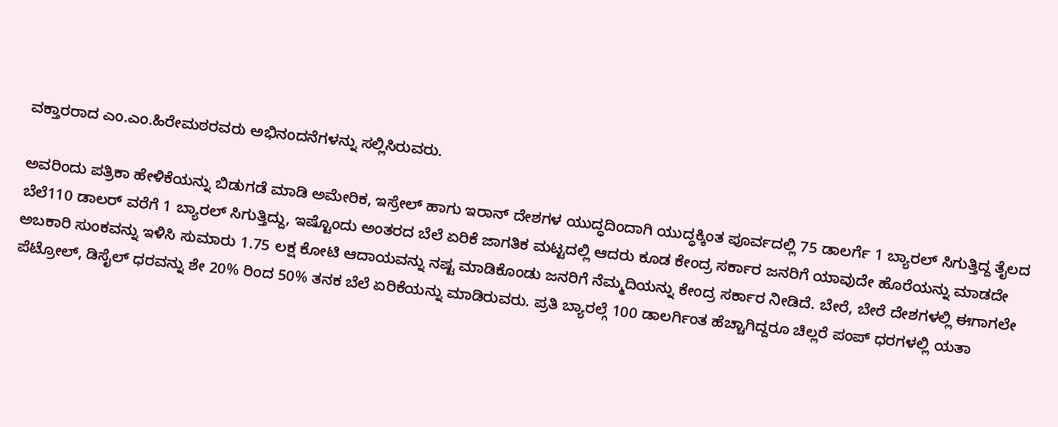ವಕ್ತಾರರಾದ ಎಂ.ಎಂ.ಹಿರೇಮಠರವರು ಅಭಿನಂದನೆಗಳನ್ನು ಸಲ್ಲಿಸಿರುವರು.

ಅವರಿಂದು ಪತ್ರಿಕಾ ಹೇಳಿಕೆಯನ್ನು ಬಿಡುಗಡೆ ಮಾಡಿ ಅಮೇರಿಕ, ಇಸ್ರೇಲ್ ಹಾಗು ಇರಾನ್ ದೇಶಗಳ ಯುದ್ಧದಿಂದಾಗಿ ಯುದ್ಧಕ್ಕಿಂತ ಪೂರ್ವದಲ್ಲಿ 75 ಡಾಲರ್ಗೆ 1 ಬ್ಯಾರಲ್ ಸಿಗುತ್ತಿದ್ದ ತೈಲದ ಬೆಲೆ110 ಡಾಲರ್ ವರೆಗೆ 1 ಬ್ಯಾರಲ್ ಸಿಗುತ್ತಿದ್ದು, ಇಷ್ಟೊಂದು ಅಂತರದ ಬೆಲೆ ಏರಿಕೆ ಜಾಗತಿಕ ಮಟ್ಟದಲ್ಲಿ ಆದರು ಕೂಡ ಕೇಂದ್ರ ಸರ್ಕಾರ ಜನರಿಗೆ ಯಾವುದೇ ಹೊರೆಯನ್ನು ಮಾಡದೇ ಅಬಕಾರಿ ಸುಂಕವನ್ನು ಇಳಿಸಿ ಸುಮಾರು 1.75 ಲಕ್ಷ ಕೋಟಿ ಆದಾಯವನ್ನು ನಷ್ಟ ಮಾಡಿಕೊಂಡು ಜನರಿಗೆ ನೆಮ್ಮದಿಯನ್ನು ಕೇಂದ್ರ ಸರ್ಕಾರ ನೀಡಿದೆ. ಬೇರೆ, ಬೇರೆ ದೇಶಗಳಲ್ಲಿ ಈಗಾಗಲೇ ಪೆಟ್ರೋಲ್, ಡಿಸೈಲ್ ಧರವನ್ನು ಶೇ 20% ರಿಂದ 50% ತನಕ ಬೆಲೆ ಏರಿಕೆಯನ್ನು ಮಾಡಿರುವರು. ಪ್ರತಿ ಬ್ಯಾರಲ್ಗೆ 100 ಡಾಲರ್ಗಿಂತ ಹೆಚ್ಚಾಗಿದ್ದರೂ ಚಿಲ್ಲರೆ ಪಂಪ್ ಧರಗಳಲ್ಲಿ ಯತಾ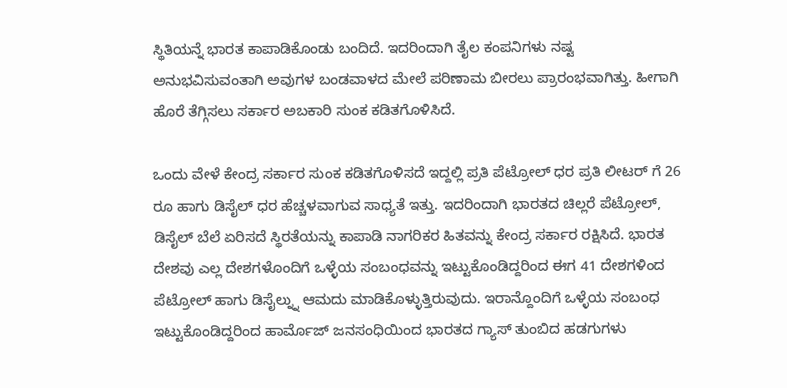ಸ್ಥಿತಿಯನ್ನೆ ಭಾರತ ಕಾಪಾಡಿಕೊಂಡು ಬಂದಿದೆ. ಇದರಿಂದಾಗಿ ತೈಲ ಕಂಪನಿಗಳು ನಷ್ಟ ಅನುಭವಿಸುವಂತಾಗಿ ಅವುಗಳ ಬಂಡವಾಳದ ಮೇಲೆ ಪರಿಣಾಮ ಬೀರಲು ಪ್ರಾರಂಭವಾಗಿತ್ತು. ಹೀಗಾಗಿ ಹೊರೆ ತೆಗ್ಗಿಸಲು ಸರ್ಕಾರ ಅಬಕಾರಿ ಸುಂಕ ಕಡಿತಗೊಳಿಸಿದೆ.

ಒಂದು ವೇಳೆ ಕೇಂದ್ರ ಸರ್ಕಾರ ಸುಂಕ ಕಡಿತಗೊಳಿಸದೆ ಇದ್ದಲ್ಲಿ ಪ್ರತಿ ಪೆಟ್ರೋಲ್ ಧರ ಪ್ರತಿ ಲೀಟರ್ ಗೆ 26 ರೂ ಹಾಗು ಡಿಸೈಲ್ ಧರ ಹೆಚ್ಚಳವಾಗುವ ಸಾಧ್ಯತೆ ಇತ್ತು. ಇದರಿಂದಾಗಿ ಭಾರತದ ಚಿಲ್ಲರೆ ಪೆಟ್ರೋಲ್, ಡಿಸೈಲ್ ಬೆಲೆ ಏರಿಸದೆ ಸ್ಥಿರತೆಯನ್ನು ಕಾಪಾಡಿ ನಾಗರಿಕರ ಹಿತವನ್ನು ಕೇಂದ್ರ ಸರ್ಕಾರ ರಕ್ಷಿಸಿದೆ. ಭಾರತ ದೇಶವು ಎಲ್ಲ ದೇಶಗಳೊಂದಿಗೆ ಒಳ್ಳೆಯ ಸಂಬಂಧವನ್ನು ಇಟ್ಟುಕೊಂಡಿದ್ದರಿಂದ ಈಗ 41 ದೇಶಗಳಿಂದ ಪೆಟ್ರೋಲ್ ಹಾಗು ಡಿಸೈಲ್ನ್ನು ಆಮದು ಮಾಡಿಕೊಳ್ಳುತ್ತಿರುವುದು. ಇರಾನ್ದೊಂದಿಗೆ ಒಳ್ಳೆಯ ಸಂಬಂಧ ಇಟ್ಟುಕೊಂಡಿದ್ದರಿಂದ ಹಾರ್ಮೊಜ್ ಜನಸಂಧಿಯಿಂದ ಭಾರತದ ಗ್ಯಾಸ್ ತುಂಬಿದ ಹಡಗುಗಳು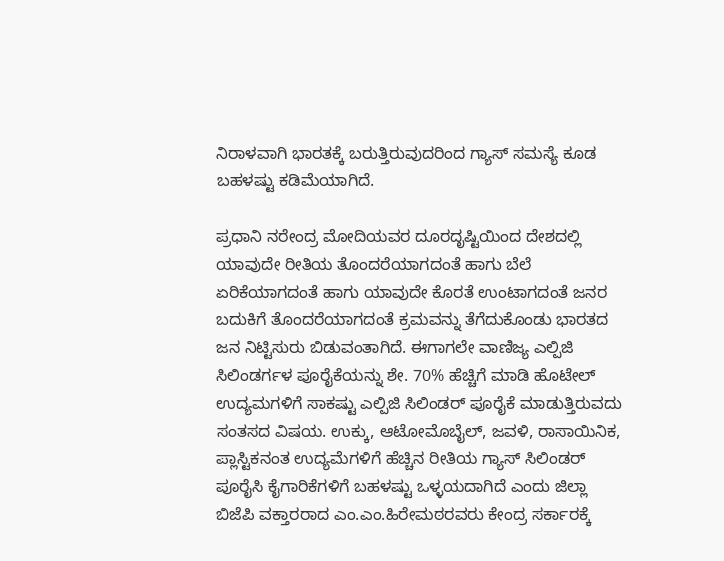ನಿರಾಳವಾಗಿ ಭಾರತಕ್ಕೆ ಬರುತ್ತಿರುವುದರಿಂದ ಗ್ಯಾಸ್ ಸಮಸ್ಯೆ ಕೂಡ ಬಹಳಷ್ಟು ಕಡಿಮೆಯಾಗಿದೆ.

ಪ್ರಧಾನಿ ನರೇಂದ್ರ ಮೋದಿಯವರ ದೂರದೃಷ್ಟಿಯಿಂದ ದೇಶದಲ್ಲಿ ಯಾವುದೇ ರೀತಿಯ ತೊಂದರೆಯಾಗದಂತೆ ಹಾಗು ಬೆಲೆ ಏರಿಕೆಯಾಗದಂತೆ ಹಾಗು ಯಾವುದೇ ಕೊರತೆ ಉಂಟಾಗದಂತೆ ಜನರ ಬದುಕಿಗೆ ತೊಂದರೆಯಾಗದಂತೆ ಕ್ರಮವನ್ನು ತೆಗೆದುಕೊಂಡು ಭಾರತದ ಜನ ನಿಟ್ಟಿಸುರು ಬಿಡುವಂತಾಗಿದೆ. ಈಗಾಗಲೇ ವಾಣಿಜ್ಯ ಎಲ್ಪಿಜಿ ಸಿಲಿಂಡರ್ಗಳ ಪೂರೈಕೆಯನ್ನು ಶೇ. 70% ಹೆಚ್ಚಿಗೆ ಮಾಡಿ ಹೊಟೇಲ್ ಉದ್ಯಮಗಳಿಗೆ ಸಾಕಷ್ಟು ಎಲ್ಪಿಜಿ ಸಿಲಿಂಡರ್ ಪೂರೈಕೆ ಮಾಡುತ್ತಿರುವದು ಸಂತಸದ ವಿಷಯ. ಉಕ್ಕು, ಆಟೋಮೊಬೈಲ್, ಜವಳಿ, ರಾಸಾಯಿನಿಕ, ಪ್ಲಾಸ್ಟಿಕನಂತ ಉದ್ಯಮೆಗಳಿಗೆ ಹೆಚ್ಚಿನ ರೀತಿಯ ಗ್ಯಾಸ್ ಸಿಲಿಂಡರ್ ಪೂರೈಸಿ ಕೈಗಾರಿಕೆಗಳಿಗೆ ಬಹಳಷ್ಟು ಒಳ್ಳಯದಾಗಿದೆ ಎಂದು ಜಿಲ್ಲಾ ಬಿಜೆಪಿ ವಕ್ತಾರರಾದ ಎಂ.ಎಂ.ಹಿರೇಮಠರವರು ಕೇಂದ್ರ ಸರ್ಕಾರಕ್ಕೆ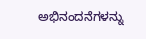ಅಭಿನಂದನೆಗಳನ್ನು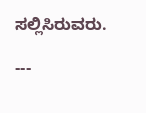ಸಲ್ಲಿಸಿರುವರು.

---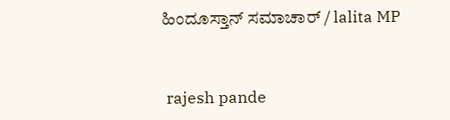ಹಿಂದೂಸ್ತಾನ್ ಸಮಾಚಾರ್ / lalita MP


 rajesh pande